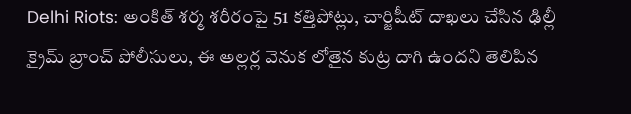Delhi Riots: అంకిత్ శర్మ శరీరంపై 51 కత్తిపోట్లు, చార్జిషీట్‌ దాఖలు చేసిన ఢిల్లీ క్రైమ్ బ్రాంచ్ పోలీసులు, ఈ అల్లర్ల వెనుక లోతైన కుట్ర దాగి ఉందని తెలిపిన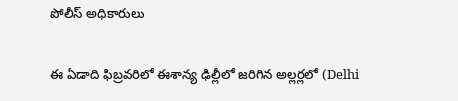పోలీస్ అధికారులు

ఈ ఏడాది ఫిబ్రవరిలో ఈశాన్య ఢిల్లీలో జరిగిన అల్లర్లలో (Delhi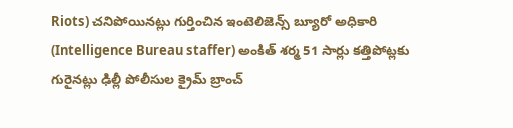Riots) చనిపోయినట్లు గుర్తించిన ఇంటెలిజెన్స్ బ్యూరో అధికారి (Intelligence Bureau staffer) అంకిత్ శర్మ 51 సార్లు కత్తిపోట్లకు గురైనట్లు ఢిల్లీ పోలీసుల క్రైమ్ బ్రాంచ్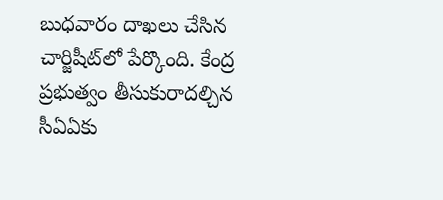బుధవారం దాఖలు చేసిన చార్జిషీట్‌లో పేర్కొంది. కేంద్ర ప్రభుత్వం తీసుకురాదల్చిన సీఏఏకు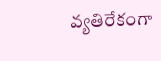వ్యతిరేకంగా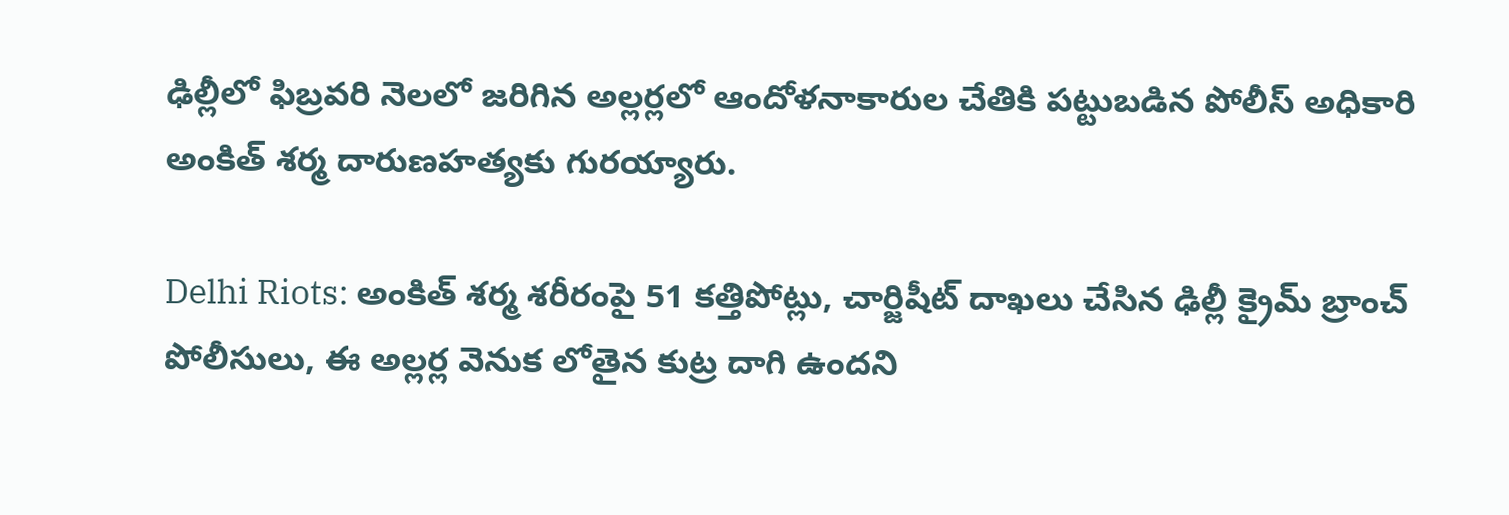ఢిల్లీలో ఫిబ్రవరి నెలలో జరిగిన అల్లర్లలో ఆందోళనాకారుల చేతికి పట్టుబడిన పోలీస్‌ అధికారి అంకిత్‌ శర్మ దారుణహత్యకు గురయ్యారు.

Delhi Riots: అంకిత్ శర్మ శరీరంపై 51 కత్తిపోట్లు, చార్జిషీట్‌ దాఖలు చేసిన ఢిల్లీ క్రైమ్ బ్రాంచ్ పోలీసులు, ఈ అల్లర్ల వెనుక లోతైన కుట్ర దాగి ఉందని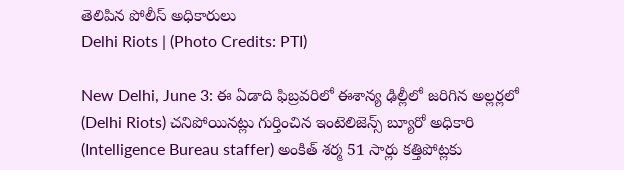తెలిపిన పోలీస్ అధికారులు
Delhi Riots | (Photo Credits: PTI)

New Delhi, June 3: ఈ ఏడాది ఫిబ్రవరిలో ఈశాన్య ఢిల్లీలో జరిగిన అల్లర్లలో (Delhi Riots) చనిపోయినట్లు గుర్తించిన ఇంటెలిజెన్స్ బ్యూరో అధికారి (Intelligence Bureau staffer) అంకిత్ శర్మ 51 సార్లు కత్తిపోట్లకు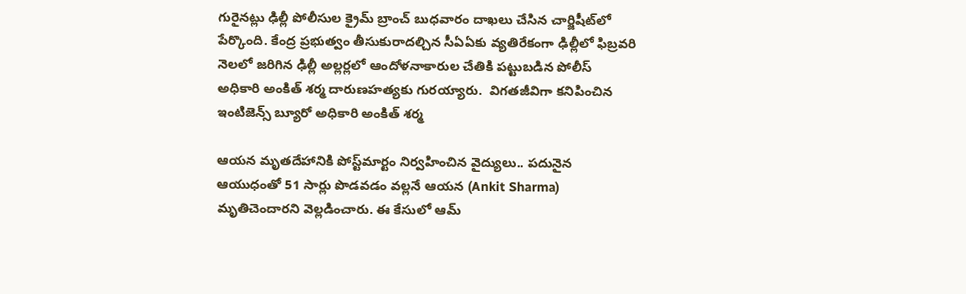గురైనట్లు ఢిల్లీ పోలీసుల క్రైమ్ బ్రాంచ్ బుధవారం దాఖలు చేసిన చార్జిషీట్‌లో పేర్కొంది. కేంద్ర ప్రభుత్వం తీసుకురాదల్చిన సీఏఏకు వ్యతిరేకంగా ఢిల్లీలో ఫిబ్రవరి నెలలో జరిగిన ఢిల్లీ అల్లర్లలో ఆందోళనాకారుల చేతికి పట్టుబడిన పోలీస్‌ అధికారి అంకిత్‌ శర్మ దారుణహత్యకు గురయ్యారు.  విగతజీవిగా కనిపించిన ఇంటిజెన్స్ బ్యూరో అధికారి అంకిత్ శర్మ

ఆయన మృతదేహానికి పోస్ట్‌మార్టం నిర్వహించిన వైద్యులు.. పదునైన ఆయుధంతో 51 సార్లు పొడవడం వల్లనే ఆయన (Ankit Sharma) మృతిచెందారని వెల్లడించారు. ఈ కేసులో ఆమ్‌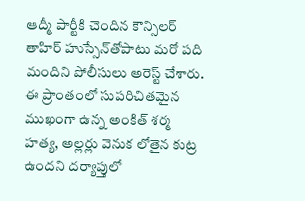ఆద్మీ పార్టీకి చెందిన కౌన్సిలర్‌ తాహిర్‌ హుస్సేన్‌తోపాటు మరో పది మందిని పోలీసులు అరెస్ట్ చేశారు. ఈ ప్రాంతంలో సుపరిచితమైన ముఖంగా ఉన్న అంకిత్ శర్మ హత్య, అల్లర్లు వెనుక లోతైన కుట్ర ఉందని దర్యాప్తులో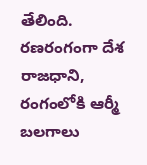తేలింది. రణరంగంగా దేశ రాజధాని, రంగంలోకి ఆర్మీ బలగాలు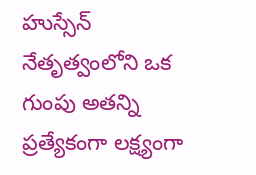హుస్సేన్ నేతృత్వంలోని ఒక గుంపు అతన్ని ప్రత్యేకంగా లక్ష్యంగా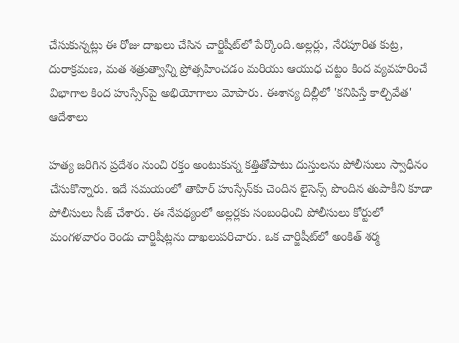చేసుకున్నట్లు ఈ రోజు దాఖలు చేసిన చార్జిషీట్‌లో పేర్కొంది.అల్లర్లు, నేరపూరిత కుట్ర, దురాక్రమణ, మత శత్రుత్వాన్ని ప్రోత్సహించడం మరియు ఆయుధ చట్టం కింద వ్యవహరించే విభాగాల కింద హుస్సేన్‌పై అభియోగాలు మోపారు. ఈశాన్య దిల్లీలో 'కనిపిస్తే కాల్చివేత' ఆదేశాలు

హత్య జరిగిన ప్రదేశం నుంచి రక్తం అంటుకున్న కత్తితోపాటు దుస్తులను పోలీసులు స్వాధీనం చేసుకొన్నారు. ఇదే సమయంలో తాహిర్‌ హుస్సేన్‌కు చెందిన లైసెన్స్‌ పొందిన తుపాకీని కూడా పోలీసులు సీజ్‌ చేశారు. ఈ నేపథ్యంలో అల్లర్లకు సంబంధించి పోలీసులు కోర్టులో మంగళవారం రెండు చార్జిషీట్లను దాఖలుపరిచారు. ఒక చార్జిషీట్‌లో అంకిత్‌ శర్మ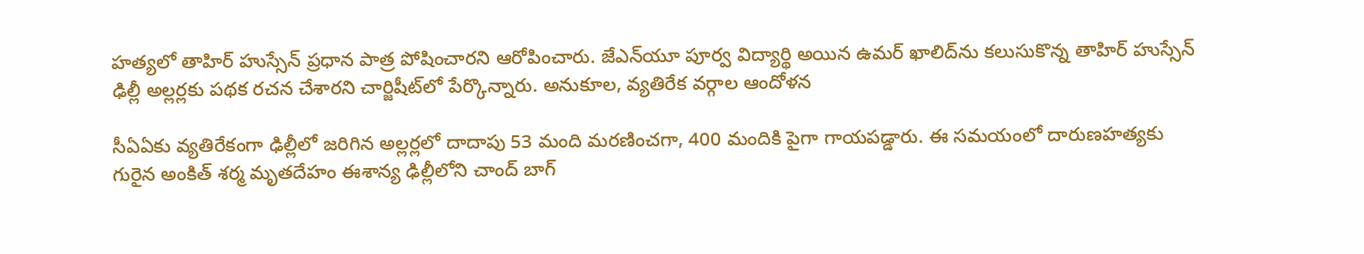హత్యలో తాహిర్‌ హుస్సేన్‌ ప్రధాన పాత్ర పోషించారని ఆరోపించారు. జేఎన్‌యూ పూర్వ విద్యార్థి అయిన ఉమర్‌ ఖాలిద్‌ను కలుసుకొన్న తాహిర్‌ హుస్సేన్‌ ఢిల్లీ అల్లర్లకు పథక రచన చేశారని చార్జిషీట్‌లో పేర్కొన్నారు. అనుకూల, వ్యతిరేక వర్గాల ఆందోళన

సీఏఏకు వ్యతిరేకంగా ఢిల్లీలో జరిగిన అల్లర్లలో దాదాపు 53 మంది మరణించగా, 400 మందికి పైగా గాయపడ్డారు. ఈ సమయంలో దారుణహత్యకు గురైన అంకిత్‌ శర్మ మృతదేహం ఈశాన్య ఢిల్లీలోని చాంద్‌ బాగ్‌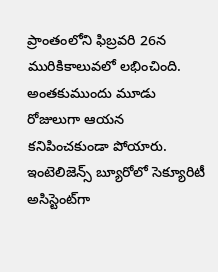ప్రాంతంలోని ఫిబ్రవరి 26న మురికికాలువలో లభించింది. అంతకుముందు మూడు రోజులుగా ఆయన కనిపించకుండా పోయారు. ఇంటెలిజెన్స్‌ బ్యూరోలో సెక్యూరిటీ అసిస్టెంట్‌గా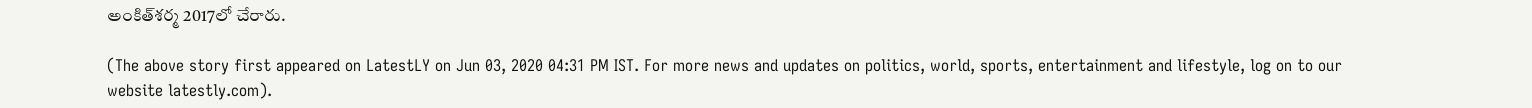అంకిత్‌శర్మ 2017లో చేరారు.

(The above story first appeared on LatestLY on Jun 03, 2020 04:31 PM IST. For more news and updates on politics, world, sports, entertainment and lifestyle, log on to our website latestly.com).